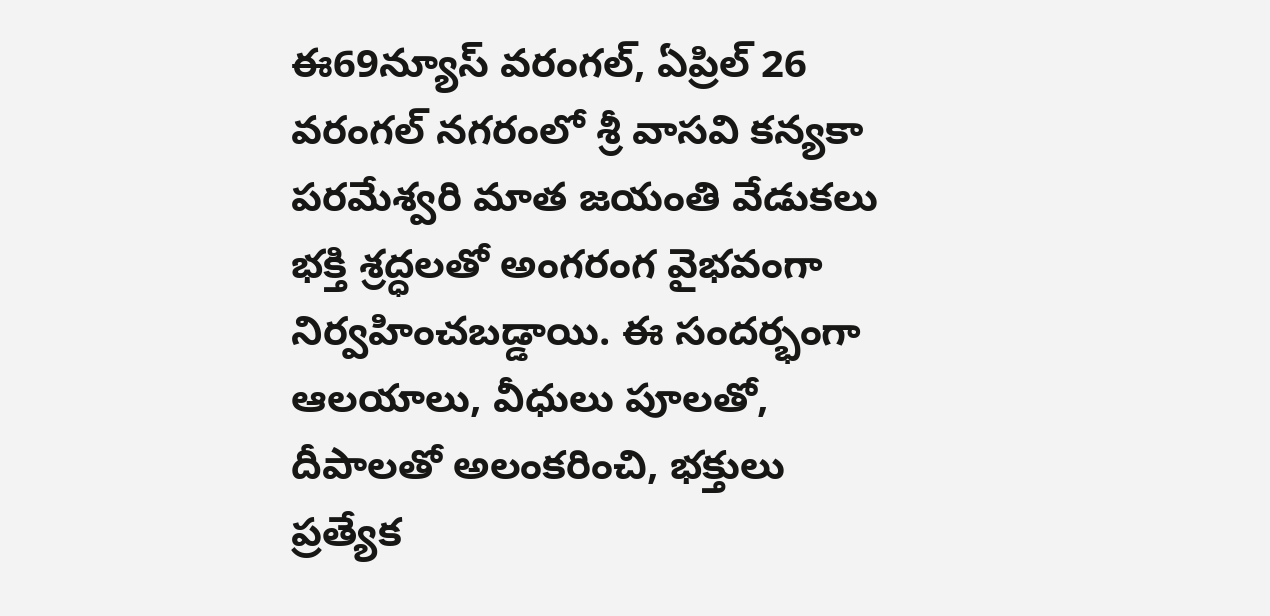ఈ69న్యూస్ వరంగల్, ఏప్రిల్ 26
వరంగల్ నగరంలో శ్రీ వాసవి కన్యకా పరమేశ్వరి మాత జయంతి వేడుకలు భక్తి శ్రద్ధలతో అంగరంగ వైభవంగా నిర్వహించబడ్డాయి. ఈ సందర్భంగా ఆలయాలు, వీధులు పూలతో, దీపాలతో అలంకరించి, భక్తులు ప్రత్యేక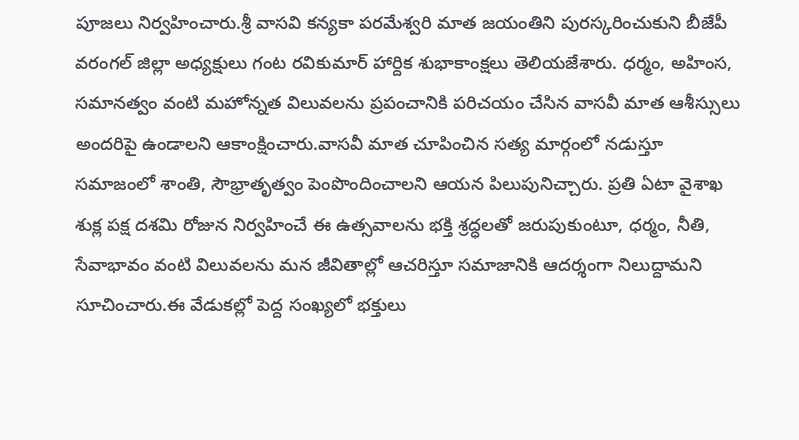పూజలు నిర్వహించారు.శ్రీ వాసవి కన్యకా పరమేశ్వరి మాత జయంతిని పురస్కరించుకుని బీజేపీ వరంగల్ జిల్లా అధ్యక్షులు గంట రవికుమార్ హార్దిక శుభాకాంక్షలు తెలియజేశారు. ధర్మం, అహింస, సమానత్వం వంటి మహోన్నత విలువలను ప్రపంచానికి పరిచయం చేసిన వాసవీ మాత ఆశీస్సులు అందరిపై ఉండాలని ఆకాంక్షించారు.వాసవీ మాత చూపించిన సత్య మార్గంలో నడుస్తూ సమాజంలో శాంతి, సౌభ్రాతృత్వం పెంపొందించాలని ఆయన పిలుపునిచ్చారు. ప్రతి ఏటా వైశాఖ శుక్ల పక్ష దశమి రోజున నిర్వహించే ఈ ఉత్సవాలను భక్తి శ్రద్ధలతో జరుపుకుంటూ, ధర్మం, నీతి, సేవాభావం వంటి విలువలను మన జీవితాల్లో ఆచరిస్తూ సమాజానికి ఆదర్శంగా నిలుద్దామని సూచించారు.ఈ వేడుకల్లో పెద్ద సంఖ్యలో భక్తులు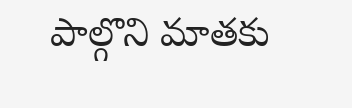పాల్గొని మాతకు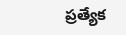ప్రత్యేక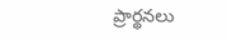ప్రార్థనలు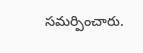సమర్పించారు.